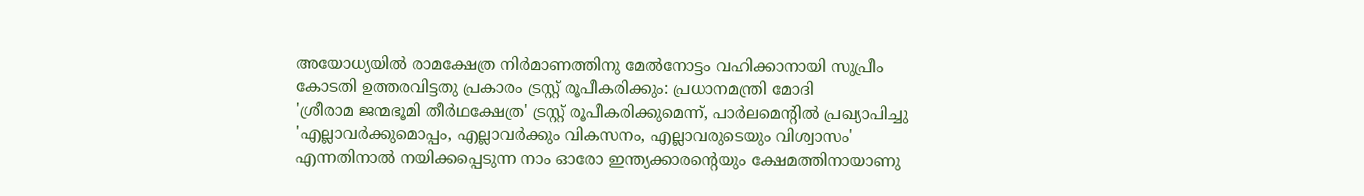അയോധ്യയില്‍ രാമക്ഷേത്ര നിര്‍മാണത്തിനു മേല്‍നോട്ടം വഹിക്കാനായി സുപ്രീം കോടതി ഉത്തരവിട്ടതു പ്രകാരം ട്രസ്റ്റ് രൂപീകരിക്കും: പ്രധാനമന്ത്രി മോദി
'ശ്രീരാമ ജന്മഭൂമി തീര്‍ഥക്ഷേത്ര' ട്രസ്റ്റ് രൂപീകരിക്കുമെന്ന്, പാര്‍ലമെന്റില്‍ പ്രഖ്യാപിച്ചു
'എല്ലാവര്‍ക്കുമൊപ്പം, എല്ലാവര്‍ക്കും വികസനം, എല്ലാവരുടെയും വിശ്വാസം' എന്നതിനാല്‍ നയിക്കപ്പെടുന്ന നാം ഓരോ ഇന്ത്യക്കാരന്റെയും ക്ഷേമത്തിനായാണു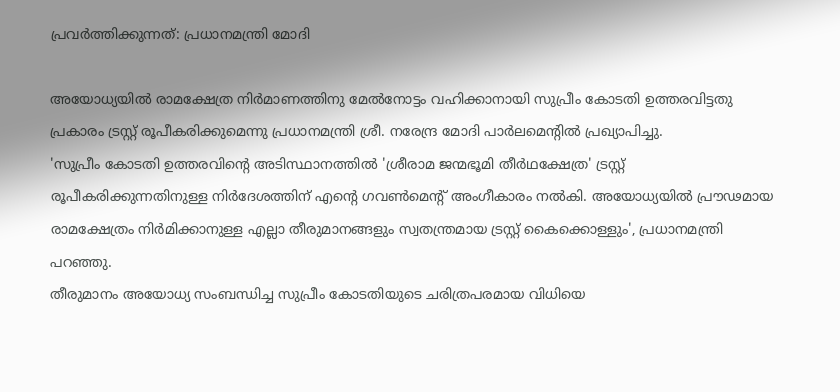പ്രവര്‍ത്തിക്കുന്നത്: പ്രധാനമന്ത്രി മോദി

അയോധ്യയില്‍ രാമക്ഷേത്ര നിര്‍മാണത്തിനു മേല്‍നോട്ടം വഹിക്കാനായി സുപ്രീം കോടതി ഉത്തരവിട്ടതു പ്രകാരം ട്രസ്റ്റ് രൂപീകരിക്കുമെന്നു പ്രധാനമന്ത്രി ശ്രീ. നരേന്ദ്ര മോദി പാര്‍ലമെന്റില്‍ പ്രഖ്യാപിച്ചു.
'സുപ്രീം കോടതി ഉത്തരവിന്റെ അടിസ്ഥാനത്തില്‍ 'ശ്രീരാമ ജന്മഭൂമി തീര്‍ഥക്ഷേത്ര' ട്രസ്റ്റ് രൂപീകരിക്കുന്നതിനുള്ള നിര്‍ദേശത്തിന് എന്റെ ഗവണ്‍മെന്റ് അംഗീകാരം നല്‍കി. അയോധ്യയില്‍ പ്രൗഢമായ രാമക്ഷേത്രം നിര്‍മിക്കാനുള്ള എല്ലാ തീരുമാനങ്ങളും സ്വതന്ത്രമായ ട്രസ്റ്റ് കൈക്കൊള്ളും', പ്രധാനമന്ത്രി പറഞ്ഞു.
തീരുമാനം അയോധ്യ സംബന്ധിച്ച സുപ്രീം കോടതിയുടെ ചരിത്രപരമായ വിധിയെ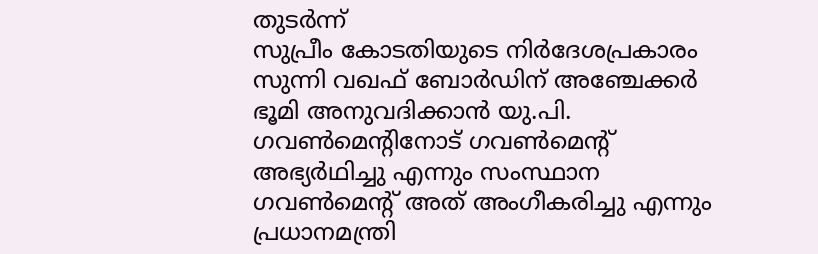തുടര്‍ന്ന്
സുപ്രീം കോടതിയുടെ നിര്‍ദേശപ്രകാരം സുന്നി വഖഫ് ബോര്‍ഡിന് അഞ്ചേക്കര്‍ ഭൂമി അനുവദിക്കാന്‍ യു.പി. ഗവണ്‍മെന്റിനോട് ഗവണ്‍മെന്റ് അഭ്യര്‍ഥിച്ചു എന്നും സംസ്ഥാന ഗവണ്‍മെന്റ് അത് അംഗീകരിച്ചു എന്നും പ്രധാനമന്ത്രി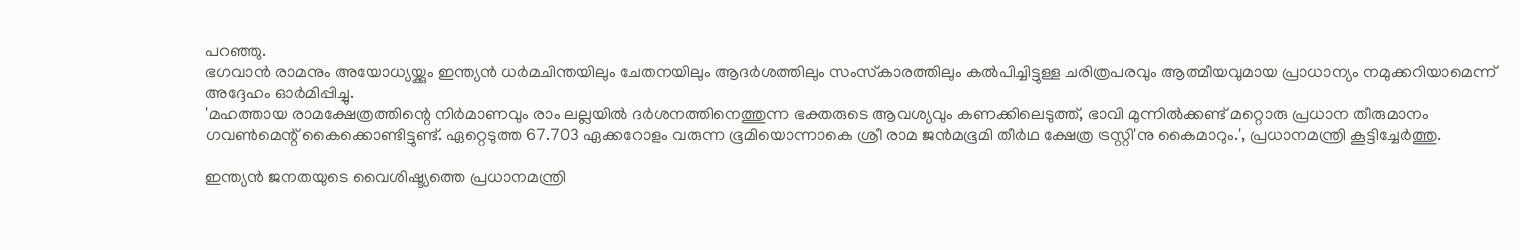പറഞ്ഞു.
ഭഗവാന്‍ രാമനും അയോധ്യയ്ക്കും ഇന്ത്യന്‍ ധര്‍മചിന്തയിലും ചേതനയിലും ആദര്‍ശത്തിലും സംസ്‌കാരത്തിലും കല്‍പിച്ചിട്ടുള്ള ചരിത്രപരവും ആത്മീയവുമായ പ്രാധാന്യം നമുക്കറിയാമെന്ന് അദ്ദേഹം ഓര്‍മിപ്പിച്ചു.
'മഹത്തായ രാമക്ഷേത്രത്തിന്റെ നിര്‍മാണവും രാം ലല്ലയില്‍ ദര്‍ശനത്തിനെത്തുന്ന ഭക്തരുടെ ആവശ്യവും കണക്കിലെടുത്ത്, ഭാവി മുന്നില്‍ക്കണ്ട് മറ്റൊരു പ്രധാന തീരുമാനം ഗവണ്‍മെന്റ് കൈക്കൊണ്ടിട്ടുണ്ട്. ഏറ്റെടുത്ത 67.703 ഏക്കറോളം വരുന്ന ഭൂമിയൊന്നാകെ ശ്രീ രാമ ജന്‍മഭൂമി തീര്‍ഥ ക്ഷേത്ര ട്രസ്റ്റി'നു കൈമാറും.', പ്രധാനമന്ത്രി കൂട്ടിച്ചേര്‍ത്തു.

ഇന്ത്യന്‍ ജനതയുടെ വൈശിഷ്ട്യത്തെ പ്രധാനമന്ത്രി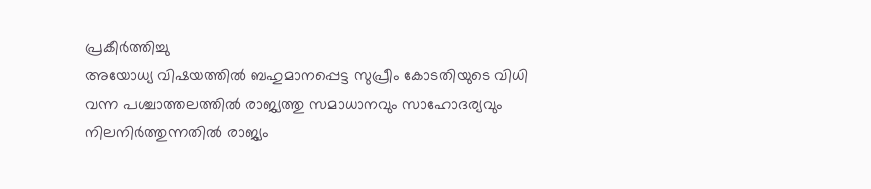പ്രകീര്‍ത്തിച്ചു
അയോധ്യ വിഷയത്തില്‍ ബഹുമാനപ്പെട്ട സുപ്രീം കോടതിയുടെ വിധി വന്ന പശ്ചാത്തലത്തില്‍ രാജ്യത്തു സമാധാനവും സാഹോദര്യവും നിലനിര്‍ത്തുന്നതില്‍ രാജ്യം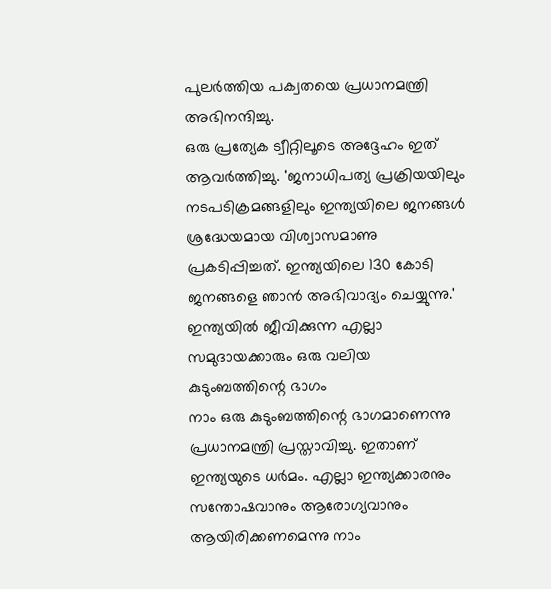പുലര്‍ത്തിയ പക്വതയെ പ്രധാനമന്ത്രി അഭിനന്ദിച്ചു.
ഒരു പ്രത്യേക ട്വീറ്റിലൂടെ അദ്ദേഹം ഇത് ആവര്‍ത്തിച്ചു. 'ജനാധിപത്യ പ്രക്രിയയിലും നടപടിക്രമങ്ങളിലും ഇന്ത്യയിലെ ജനങ്ങള്‍ ശ്രദ്ധേയമായ വിശ്വാസമാണു പ്രകടിപ്പിച്ചത്. ഇന്ത്യയിലെ 130 കോടി ജനങ്ങളെ ഞാന്‍ അഭിവാദ്യം ചെയ്യുന്നു.'
ഇന്ത്യയില്‍ ജീവിക്കുന്ന എല്ലാ സമുദായക്കാരും ഒരു വലിയ കുടുംബത്തിന്റെ ഭാഗം
നാം ഒരു കുടുംബത്തിന്റെ ഭാഗമാണെന്നു പ്രധാനമന്ത്രി പ്രസ്താവിച്ചു. ഇതാണ് ഇന്ത്യയുടെ ധര്‍മം. എല്ലാ ഇന്ത്യക്കാരനും സന്തോഷവാനും ആരോഗ്യവാനും ആയിരിക്കണമെന്നു നാം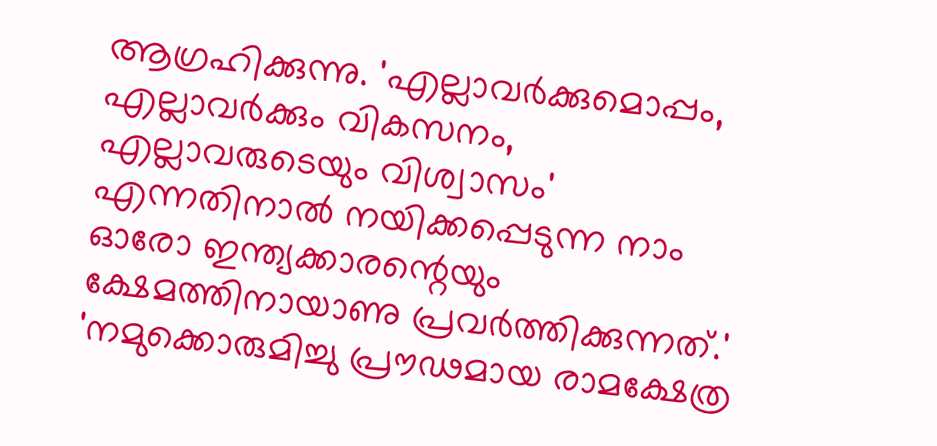ആഗ്രഹിക്കുന്നു. 'എല്ലാവര്‍ക്കുമൊപ്പം, എല്ലാവര്‍ക്കും വികസനം, എല്ലാവരുടെയും വിശ്വാസം' എന്നതിനാല്‍ നയിക്കപ്പെടുന്ന നാം ഓരോ ഇന്ത്യക്കാരന്റെയും ക്ഷേമത്തിനായാണു പ്രവര്‍ത്തിക്കുന്നത്.'
'നമുക്കൊരുമിച്ചു പ്രൗഢമായ രാമക്ഷേത്ര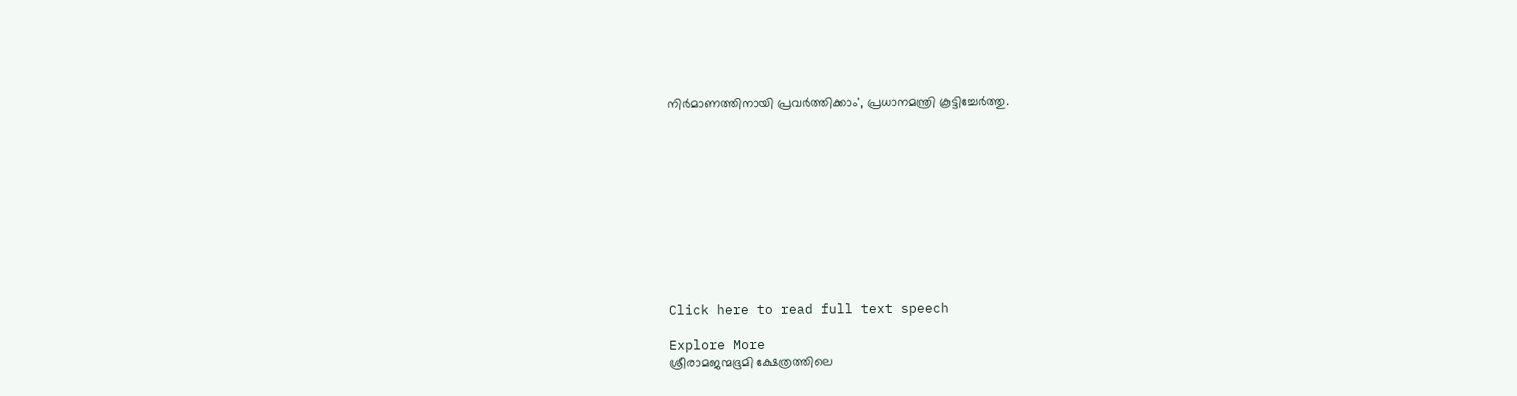നിര്‍മാണത്തിനായി പ്രവര്‍ത്തിക്കാം', പ്രധാനമന്ത്രി കൂട്ടിച്ചേര്‍ത്തു.











Click here to read full text speech

Explore More
ശ്രീരാമജന്മഭൂമി ക്ഷേത്രത്തിലെ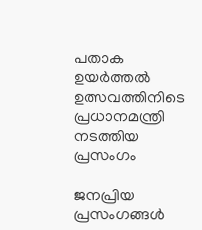പതാക ഉയർത്തൽ ഉത്സവത്തിനിടെ പ്രധാനമന്ത്രി നടത്തിയ പ്രസംഗം

ജനപ്രിയ പ്രസംഗങ്ങൾ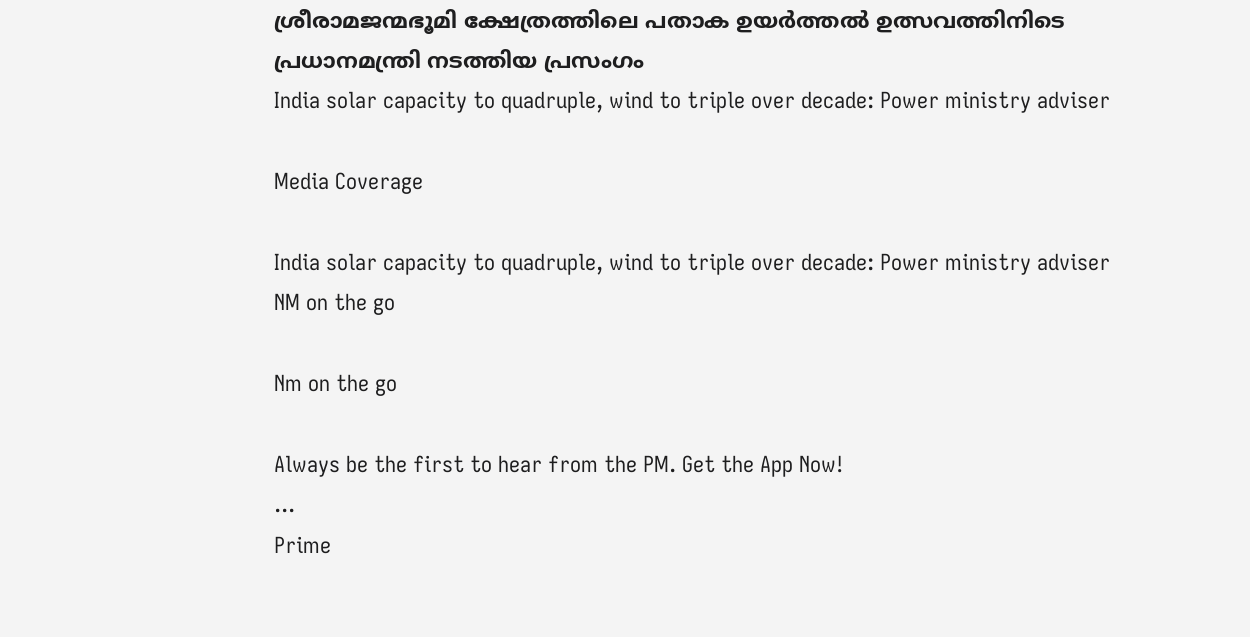ശ്രീരാമജന്മഭൂമി ക്ഷേത്രത്തിലെ പതാക ഉയർത്തൽ ഉത്സവത്തിനിടെ പ്രധാനമന്ത്രി നടത്തിയ പ്രസംഗം
India solar capacity to quadruple, wind to triple over decade: Power ministry adviser

Media Coverage

India solar capacity to quadruple, wind to triple over decade: Power ministry adviser
NM on the go

Nm on the go

Always be the first to hear from the PM. Get the App Now!
...
Prime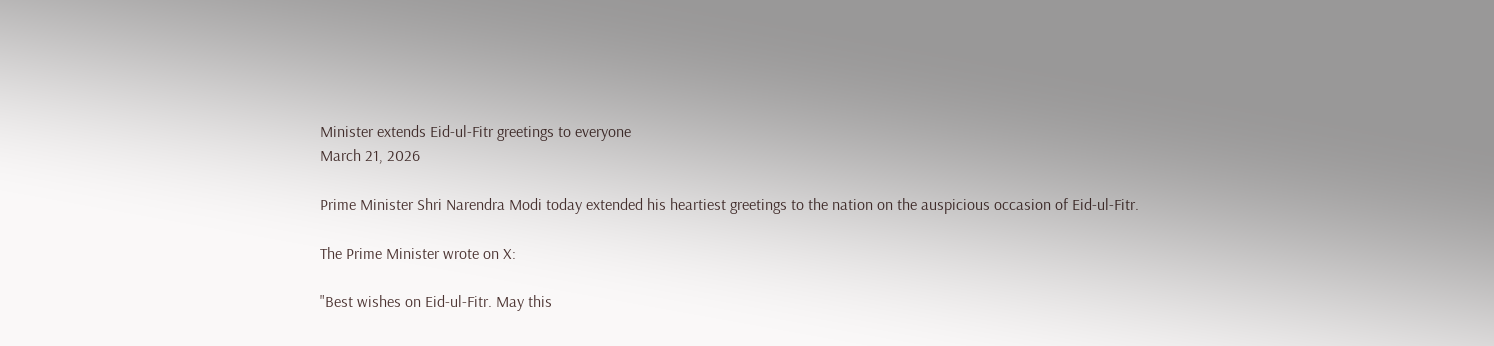Minister extends Eid-ul-Fitr greetings to everyone
March 21, 2026

Prime Minister Shri Narendra Modi today extended his heartiest greetings to the nation on the auspicious occasion of Eid-ul-Fitr.

The Prime Minister wrote on X:

"Best wishes on Eid-ul-Fitr. May this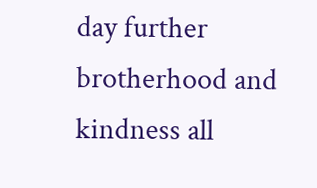day further brotherhood and kindness all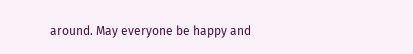around. May everyone be happy and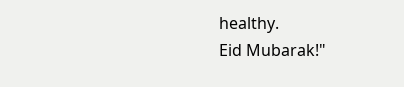healthy.
Eid Mubarak!"